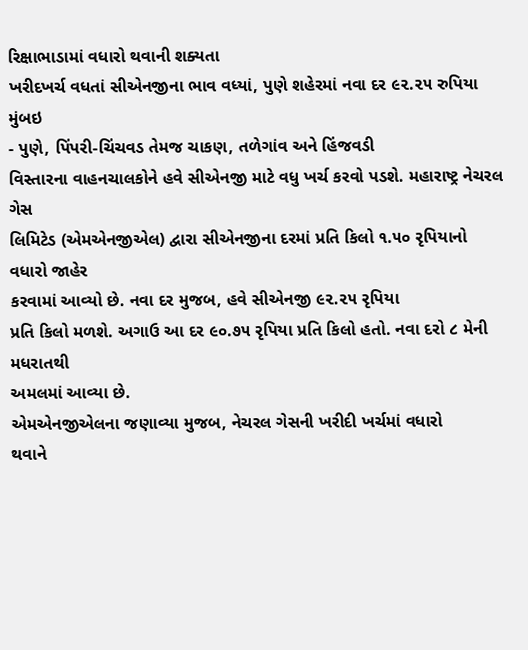રિક્ષાભાડામાં વધારો થવાની શક્યતા
ખરીદખર્ચ વધતાં સીએનજીના ભાવ વધ્યાં, પુણે શહેરમાં નવા દર ૯૨.૨૫ રુપિયા
મુંબઇ
- પુણે, પિંપરી-ચિંચવડ તેમજ ચાકણ, તળેગાંવ અને હિંજવડી
વિસ્તારના વાહનચાલકોને હવે સીએનજી માટે વધુ ખર્ચ કરવો પડશે. મહારાષ્ટ્ર નેચરલ ગેસ
લિમિટેડ (એમએનજીએલ) દ્વારા સીએનજીના દરમાં પ્રતિ કિલો ૧.૫૦ રૃપિયાનો વધારો જાહેર
કરવામાં આવ્યો છે. નવા દર મુજબ, હવે સીએનજી ૯૨.૨૫ રૃપિયા
પ્રતિ કિલો મળશે. અગાઉ આ દર ૯૦.૭૫ રૃપિયા પ્રતિ કિલો હતો. નવા દરો ૮ મેની મધરાતથી
અમલમાં આવ્યા છે.
એમએનજીએલના જણાવ્યા મુજબ, નેચરલ ગેસની ખરીદી ખર્ચમાં વધારો
થવાને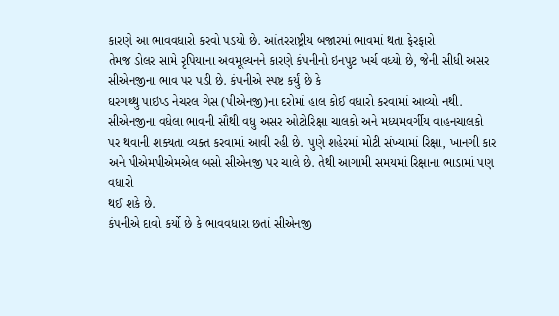કારણે આ ભાવવધારો કરવો પડયો છે. આંતરરાષ્ટ્રીય બજારમાં ભાવમાં થતા ફેરફારો
તેમજ ડોલર સામે રૃપિયાના અવમૂલ્યનને કારણે કંપનીનો ઇનપુટ ખર્ચ વધ્યો છે, જેની સીધી અસર સીએનજીના ભાવ પર પડી છે. કંપનીએ સ્પષ્ટ કર્યું છે કે
ઘરગથ્થુ પાઇપ્ડ નેચરલ ગેસ (પીએનજી)ના દરોમાં હાલ કોઈ વધારો કરવામાં આવ્યો નથી.
સીએનજીના વધેલા ભાવની સૌથી વધુ અસર ઓટોરિક્ષા ચાલકો અને મધ્યમવર્ગીય વાહનચાલકો
પર થવાની શક્યતા વ્યક્ત કરવામાં આવી રહી છે. પુણે શહેરમાં મોટી સંખ્યામાં રિક્ષા, ખાનગી કાર
અને પીએમપીએમએલ બસો સીએનજી પર ચાલે છે. તેથી આગામી સમયમાં રિક્ષાના ભાડામાં પણ વધારો
થઈ શકે છે.
કંપનીએ દાવો કર્યો છે કે ભાવવધારા છતાં સીએનજી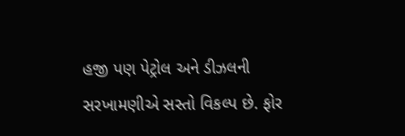હજી પણ પેટ્રોલ અને ડીઝલની
સરખામણીએ સસ્તો વિકલ્પ છે. ફોર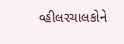વ્હીલરચાલકોને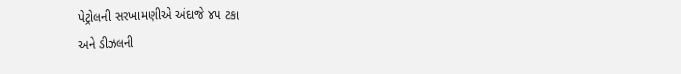પેટ્રોલની સરખામણીએ અંદાજે ૪૫ ટકા
અને ડીઝલની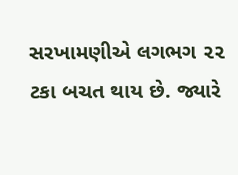સરખામણીએ લગભગ ૨૨ ટકા બચત થાય છે. જ્યારે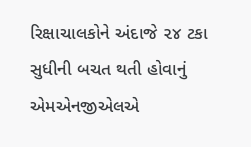રિક્ષાચાલકોને અંદાજે ૨૪ ટકા
સુધીની બચત થતી હોવાનું એમએનજીએલએ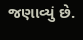જણાવ્યું છે.